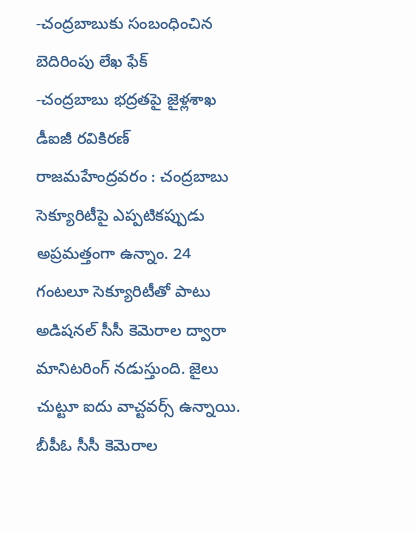-చంద్రబాబుకు సంబంధించిన బెదిరింపు లేఖ ఫేక్
-చంద్రబాబు భద్రతపై జైళ్లశాఖ డీఐజీ రవికిరణ్
రాజమహేంద్రవరం : చంద్రబాబు సెక్యూరిటీపై ఎప్పటికప్పుడు అప్రమత్తంగా ఉన్నాం. 24 గంటలూ సెక్యూరిటీతో పాటు అడిషనల్ సీసీ కెమెరాల ద్వారా మానిటరింగ్ నడుస్తుంది. జైలు చుట్టూ ఐదు వాచ్టవర్స్ ఉన్నాయి. బీపీఓ సీసీ కెమెరాల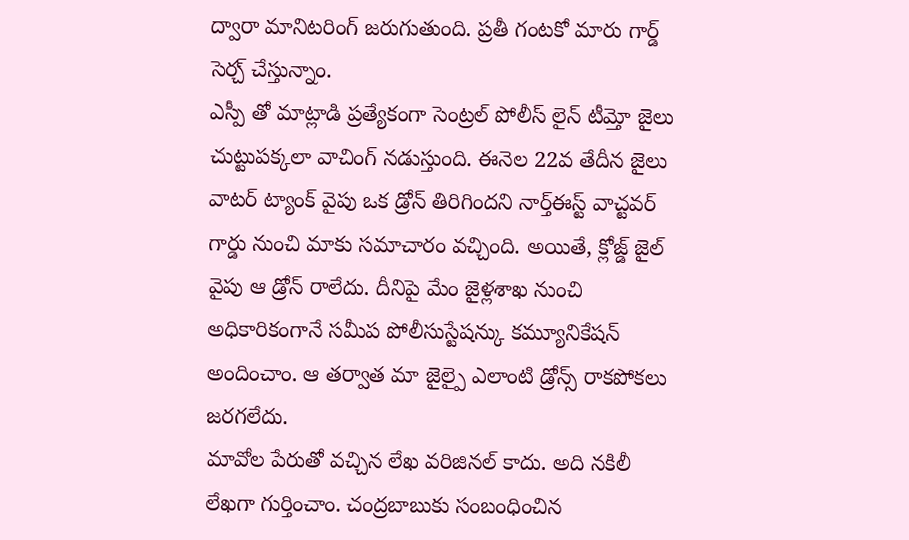ద్వారా మానిటరింగ్ జరుగుతుంది. ప్రతీ గంటకో మారు గార్డ్ సెర్చ్ చేస్తున్నాం.
ఎస్పీ తో మాట్లాడి ప్రత్యేకంగా సెంట్రల్ పోలీస్ లైన్ టీమ్తో జైలు చుట్టుపక్కలా వాచింగ్ నడుస్తుంది. ఈనెల 22వ తేదీన జైలు వాటర్ ట్యాంక్ వైపు ఒక డ్రోన్ తిరిగిందని నార్త్ఈస్ట్ వాచ్టవర్ గార్డు నుంచి మాకు సమాచారం వచ్చింది. అయితే, క్లోజ్డ్ జైల్ వైపు ఆ డ్రోన్ రాలేదు. దీనిపై మేం జైళ్లశాఖ నుంచి అధికారికంగానే సమీప పోలీసుస్టేషన్కు కమ్యూనికేషన్ అందించాం. ఆ తర్వాత మా జైల్పై ఎలాంటి డ్రోన్స్ రాకపోకలు జరగలేదు.
మావోల పేరుతో వచ్చిన లేఖ వరిజినల్ కాదు. అది నకిలీ లేఖగా గుర్తించాం. చంద్రబాబుకు సంబంధించిన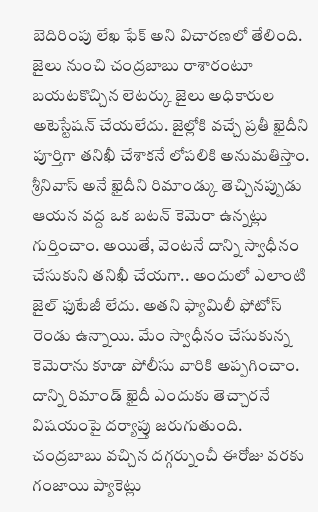బెదిరింపు లేఖ ఫేక్ అని విచారణలో తేలింది.
జైలు నుంచి చంద్రబాబు రాశారంటూ బయటకొచ్చిన లెటర్కు జైలు అధికారుల అటెస్టేషన్ చేయలేదు. జైల్లోకి వచ్చే ప్రతీ ఖైదీని పూర్తిగా తనిఖీ చేశాకనే లోపలికి అనుమతిస్తాం. శ్రీనివాస్ అనే ఖైదీని రిమాండ్కు తెచ్చినప్పుడు ఆయన వద్ద ఒక బటన్ కెమెరా ఉన్నట్లు గుర్తించాం. అయితే, వెంటనే దాన్ని స్వాధీనం చేసుకుని తనిఖీ చేయగా.. అందులో ఎలాంటి జైల్ ఫుటేజీ లేదు. అతని ఫ్యామిలీ ఫోటోస్ రెండు ఉన్నాయి. మేం స్వాధీనం చేసుకున్న కెమెరాను కూడా పోలీసు వారికి అప్పగించాం. దాన్ని రిమాండ్ ఖైదీ ఎందుకు తెచ్చారనే విషయంపై దర్యాప్తు జరుగుతుంది.
చంద్రబాబు వచ్చిన దగ్గర్నుంచీ ఈరోజు వరకు గంజాయి ప్యాకెట్లు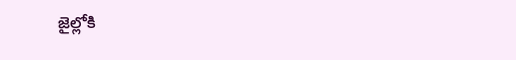జైల్లోకి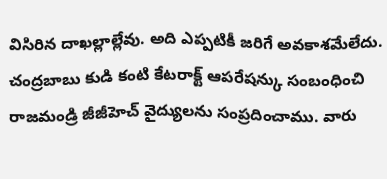విసిరిన దాఖల్లాల్లేవు. అది ఎప్పటికీ జరిగే అవకాశమేలేదు. చంద్రబాబు కుడి కంటి కేటరాక్ట్ ఆపరేషన్కు సంబంధించి రాజమండ్రి జీజీహెచ్ వైద్యులను సంప్రదించాము. వారు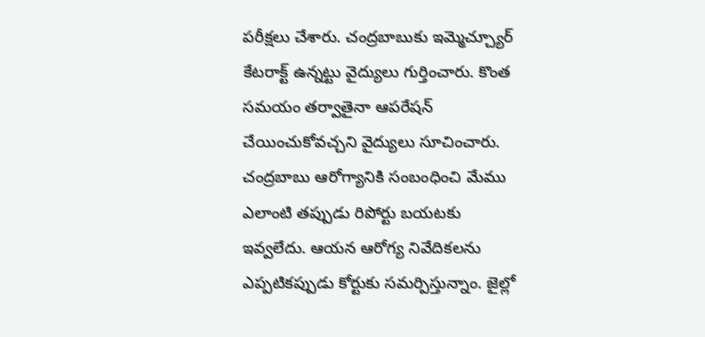పరీక్షలు చేశారు. చంద్రబాబుకు ఇమ్మెచ్చ్యూర్ కేటరాక్ట్ ఉన్నట్టు వైద్యులు గుర్తించారు. కొంత సమయం తర్వాతైనా ఆపరేషన్ చేయించుకోవచ్చని వైద్యులు సూచించారు.
చంద్రబాబు ఆరోగ్యానికి సంబంధించి మేము ఎలాంటి తప్పుడు రిపోర్టు బయటకు ఇవ్వలేదు. ఆయన ఆరోగ్య నివేదికలను ఎప్పటికప్పుడు కోర్టుకు సమర్పిస్తున్నాం. జైల్లో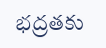భద్రతకు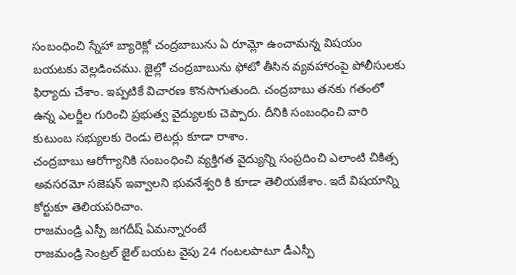సంబంధించి స్నేహా బ్యారెక్లో చంద్రబాబును ఏ రూమ్లో ఉంచామన్న విషయం బయటకు వెల్లడించము. జైల్లో చంద్రబాబును ఫోటో తీసిన వ్యవహారంపై పోలీసులకు ఫిర్యాదు చేశాం. ఇప్పటికే విచారణ కొనసాగుతుంది. చంద్రబాబు తనకు గతంలో ఉన్న ఎలర్జీల గురించి ప్రభుత్వ వైద్యులకు చెప్పారు. దీనికి సంబంధించి వారి కుటుంబ సభ్యులకు రెండు లెటర్లు కూడా రాశాం.
చంద్రబాబు ఆరోగ్యానికి సంబంధించి వ్యక్తిగత వైద్యున్ని సంప్రదించి ఎలాంటి చికిత్స అవసరమో సజెషన్ ఇవ్వాలని భువనేశ్వరి కి కూడా తెలియజేశాం. ఇదే విషయాన్ని కోర్టుకూ తెలియపరిచాం.
రాజమండ్రి ఎస్పీ జగదీష్ ఏమన్నారంటే
రాజమండ్రి సెంట్రల్ జైల్ బయట వైపు 24 గంటలపాటూ డీఎస్పీ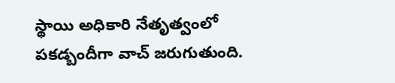స్థాయి అధికారి నేతృత్వంలో పకడ్బందీగా వాచ్ జరుగుతుంది.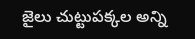జైలు చుట్టుపక్కల అన్ని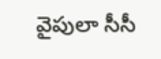వైపులా సీసీ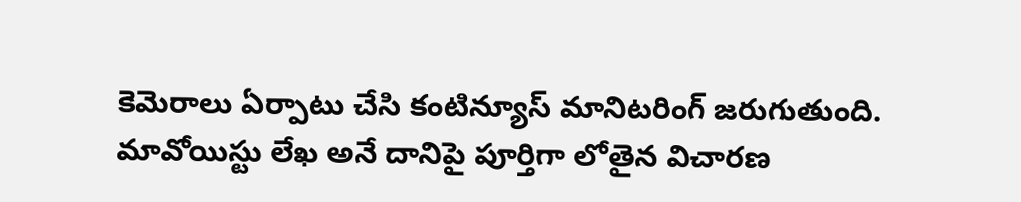కెమెరాలు ఏర్పాటు చేసి కంటిన్యూస్ మానిటరింగ్ జరుగుతుంది. మావోయిస్టు లేఖ అనే దానిపై పూర్తిగా లోతైన విచారణ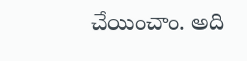చేయించాం. అది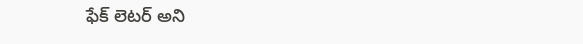ఫేక్ లెటర్ అని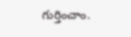గుర్తించాం.